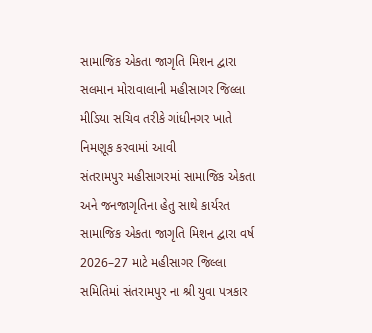સામાજિક એકતા જાગૃતિ મિશન દ્વારા સલમાન મોરાવાલાની મહીસાગર જિલ્લા મીડિયા સચિવ તરીકે ગાંધીનગર ખાતે નિમણૂક કરવામાં આવી
સંતરામપુર મહીસાગરમાં સામાજિક એકતા અને જનજાગૃતિના હેતુ સાથે કાર્યરત સામાજિક એકતા જાગૃતિ મિશન દ્વારા વર્ષ 2026–27 માટે મહીસાગર જિલ્લા સમિતિમાં સંતરામપુર ના શ્રી યુવા પત્રકાર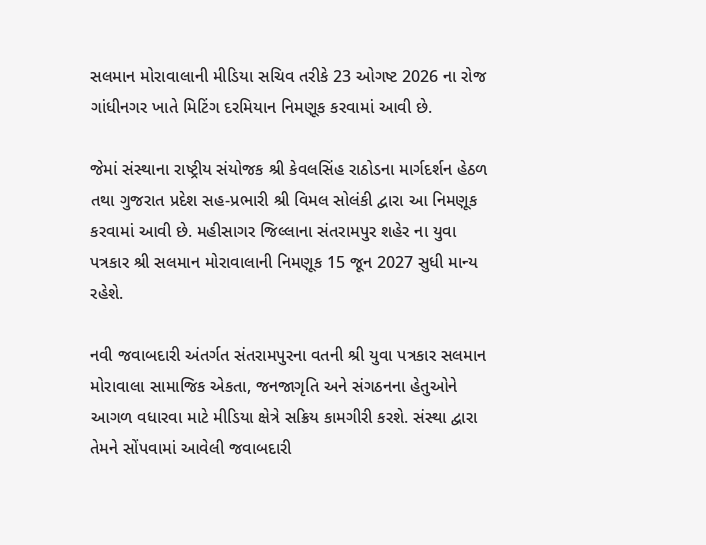સલમાન મોરાવાલાની મીડિયા સચિવ તરીકે 23 ઓગષ્ટ 2026 ના રોજ ગાંધીનગર ખાતે મિટિંગ દરમિયાન નિમણૂક કરવામાં આવી છે.

જેમાં સંસ્થાના રાષ્ટ્રીય સંયોજક શ્રી કેવલસિંહ રાઠોડના માર્ગદર્શન હેઠળ તથા ગુજરાત પ્રદેશ સહ-પ્રભારી શ્રી વિમલ સોલંકી દ્વારા આ નિમણૂક કરવામાં આવી છે. મહીસાગર જિલ્લાના સંતરામપુર શહેર ના યુવા પત્રકાર શ્રી સલમાન મોરાવાલાની નિમણૂક 15 જૂન 2027 સુધી માન્ય રહેશે.

નવી જવાબદારી અંતર્ગત સંતરામપુરના વતની શ્રી યુવા પત્રકાર સલમાન મોરાવાલા સામાજિક એકતા, જનજાગૃતિ અને સંગઠનના હેતુઓને આગળ વધારવા માટે મીડિયા ક્ષેત્રે સક્રિય કામગીરી કરશે. સંસ્થા દ્વારા તેમને સોંપવામાં આવેલી જવાબદારી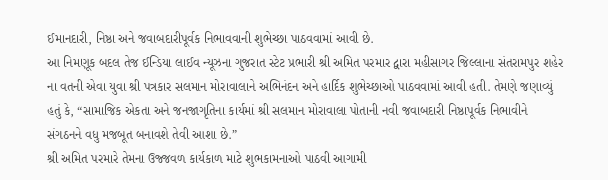ઈમાનદારી, નિષ્ઠા અને જવાબદારીપૂર્વક નિભાવવાની શુભેચ્છા પાઠવવામાં આવી છે.
આ નિમણૂક બદલ તેજ ઈન્ડિયા લાઈવ ન્યૂઝના ગુજરાત સ્ટેટ પ્રભારી શ્રી અમિત પરમાર દ્વારા મહીસાગર જિલ્લાના સંતરામપુર શહેર ના વતની એવા યુવા શ્રી પત્રકાર સલમાન મોરાવાલાને અભિનંદન અને હાર્દિક શુભેચ્છાઓ પાઠવવામાં આવી હતી. તેમણે જણાવ્યું હતું કે, “સામાજિક એકતા અને જનજાગૃતિના કાર્યમાં શ્રી સલમાન મોરાવાલા પોતાની નવી જવાબદારી નિષ્ઠાપૂર્વક નિભાવીને સંગઠનને વધુ મજબૂત બનાવશે તેવી આશા છે.”
શ્રી અમિત પરમારે તેમના ઉજ્જવળ કાર્યકાળ માટે શુભકામનાઓ પાઠવી આગામી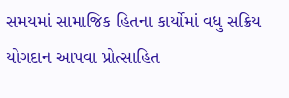સમયમાં સામાજિક હિતના કાર્યોમાં વધુ સક્રિય યોગદાન આપવા પ્રોત્સાહિત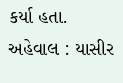કર્યા હતા.
અહેવાલ : યાસીર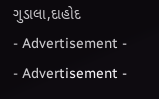ગુડાલા,દાહોદ
- Advertisement -
- Advertisement -